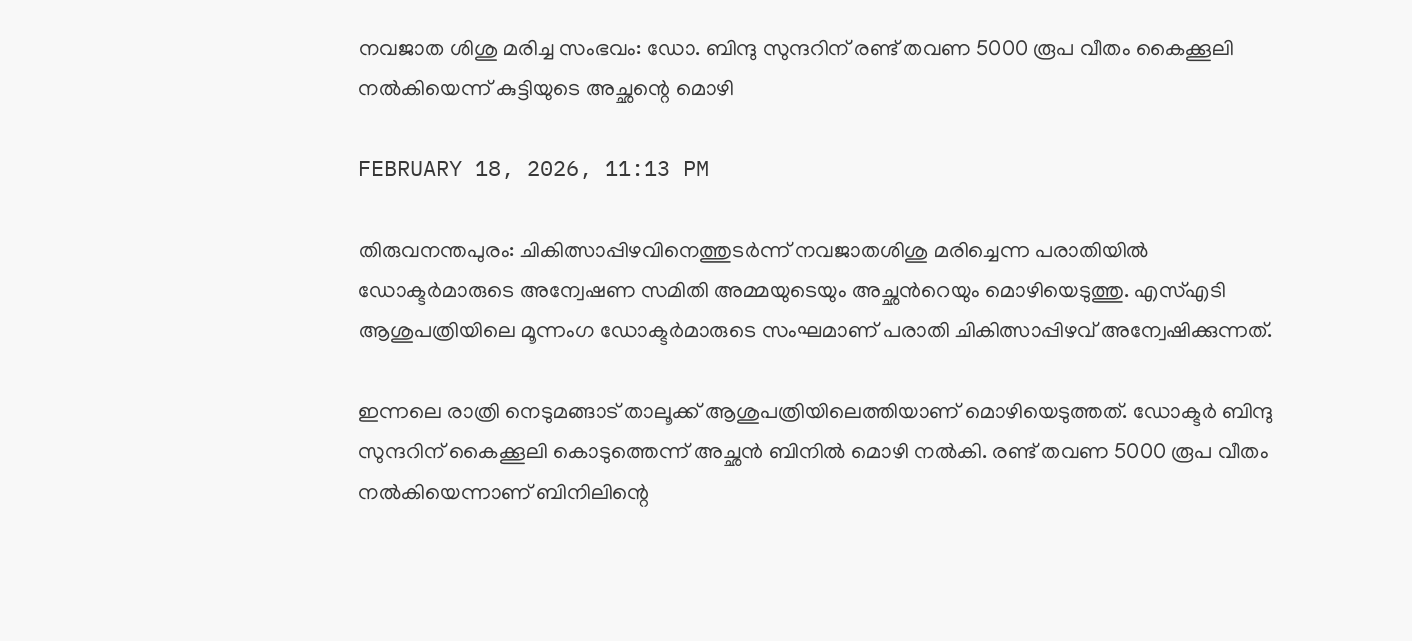നവജാത ശിശു മരിച്ച സംഭവം: ഡോ. ബിന്ദു സുന്ദറിന് രണ്ട് തവണ 5000 രൂപ വീതം കൈക്കൂലി നൽകിയെന്ന് കുട്ടിയുടെ അച്ഛന്റെ മൊഴി

FEBRUARY 18, 2026, 11:13 PM

തിരുവനന്തപുരം: ചികിത്സാപ്പിഴവിനെത്തുടർന്ന് നവജാതശിശു മരിച്ചെന്ന പരാതിയിൽ ഡോക്ടര്‍മാരുടെ അന്വേഷണ സമിതി അമ്മയുടെയും അച്ഛന്‍റെയും മൊഴിയെടുത്തു. എസ്എടി ആശുപത്രിയിലെ മൂന്നംഗ ഡോക്ടർമാരുടെ സംഘമാണ് പരാതി ചികിത്സാപ്പിഴവ് അന്വേഷിക്കുന്നത്.

ഇന്നലെ രാത്രി നെടുമങ്ങാട് താലൂക്ക് ആശുപത്രിയിലെത്തിയാണ് മൊഴിയെടുത്തത്. ഡോക്ടർ ബിന്ദു സുന്ദറിന് കൈക്കൂലി കൊടുത്തെന്ന് അച്ഛൻ ബിനിൽ മൊഴി നല്‍കി. രണ്ട് തവണ 5000 രൂപ വീതം നല്‍കിയെന്നാണ് ബിനിലിന്റെ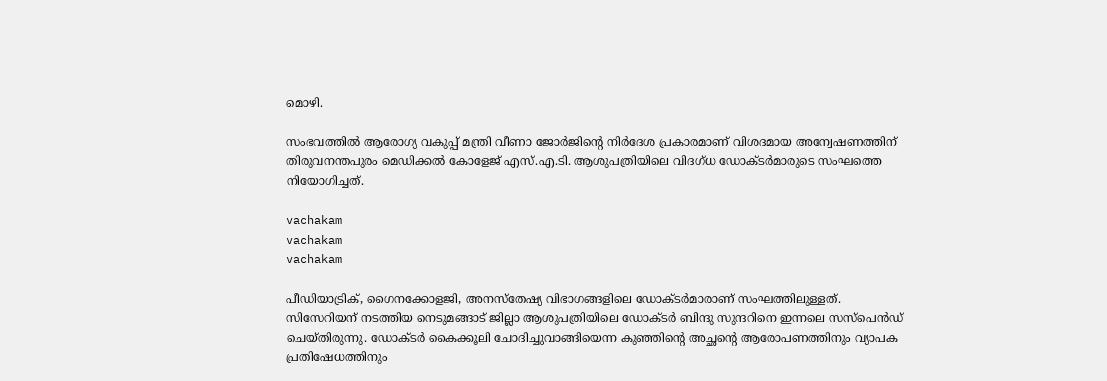മൊഴി.

സംഭവത്തിൽ ആരോഗ്യ വകുപ്പ് മന്ത്രി വീണാ ജോര്‍ജിന്റെ നിര്‍ദേശ പ്രകാരമാണ് വിശദമായ അന്വേഷണത്തിന് തിരുവനന്തപുരം മെഡിക്കല്‍ കോളേജ് എസ്.എ.ടി. ആശുപത്രിയിലെ വിദഗ്ധ ഡോക്ടര്‍മാരുടെ സംഘത്തെ നിയോഗിച്ചത്.

vachakam
vachakam
vachakam

പീഡിയാട്രിക്, ഗൈനക്കോളജി, അനസ്‌തേഷ്യ വിഭാഗങ്ങളിലെ ഡോക്ടര്‍മാരാണ് സംഘത്തിലുള്ളത്. സിസേറിയന് നടത്തിയ നെടുമങ്ങാട് ജില്ലാ ആശുപത്രിയിലെ ഡോക്ടർ ബിന്ദു സുന്ദറിനെ ഇന്നലെ സസ്പെൻഡ് ചെയ്തിരുന്നു. ഡോക്ടർ കൈക്കൂലി ചോദിച്ചുവാങ്ങിയെന്ന കുഞ്ഞിന്‍റെ അച്ഛന്‍റെ ആരോപണത്തിനും വ്യാപക പ്രതിഷേധത്തിനും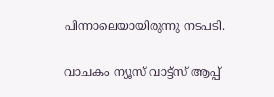പിന്നാലെയായിരുന്നു നടപടി.

വാചകം ന്യൂസ് വാട്ട്സ് ആപ്പ്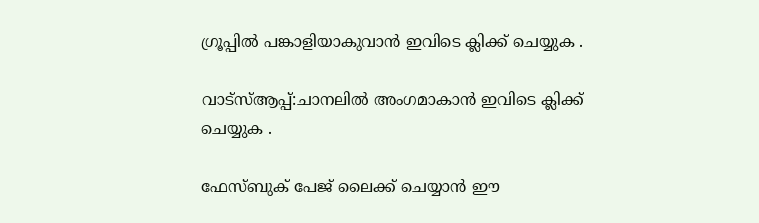ഗ്രൂപ്പിൽ പങ്കാളിയാകുവാൻ ഇവിടെ ക്ലിക്ക് ചെയ്യുക .

വാട്സ്ആപ്പ്:ചാനലിൽ അംഗമാകാൻ ഇവിടെ ക്ലിക്ക് ചെയ്യുക .

ഫേസ്ബുക് പേജ് ലൈക്ക് ചെയ്യാൻ ഈ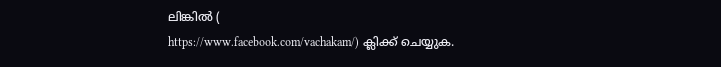ലിങ്കിൽ (
https://www.facebook.com/vachakam/) ക്ലിക്ക് ചെയ്യുക.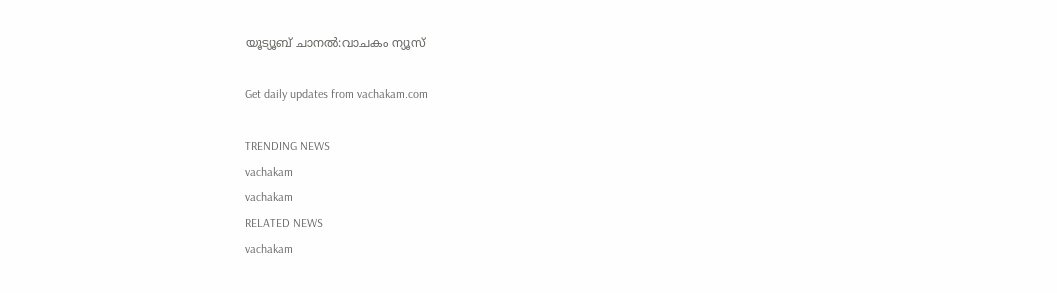യൂട്യൂബ് ചാനൽ:വാചകം ന്യൂസ്

Get daily updates from vachakam.com

TRENDING NEWS
vachakam
vachakam
RELATED NEWS
vachakam